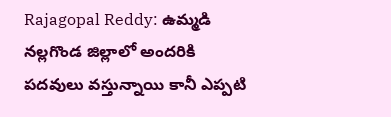Rajagopal Reddy: ఉమ్మడి నల్లగొండ జిల్లాలో అందరికి పదవులు వస్తున్నాయి కానీ ఎప్పటి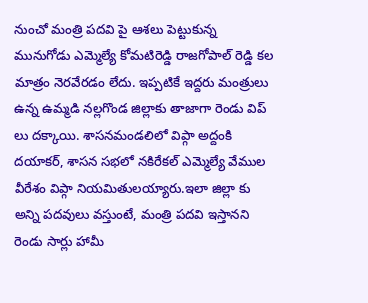నుంచో మంత్రి పదవి పై ఆశలు పెట్టుకున్న మునుగోడు ఎమ్మెల్యే కోమటిరెడ్డి రాజగోపాల్ రెడ్డి కల మాత్రం నెరవేరడం లేదు. ఇప్పటికే ఇద్దరు మంత్రులు ఉన్న ఉమ్మడి నల్లగొండ జిల్లాకు తాజాగా రెండు విప్ లు దక్కాయి. శాసనమండలిలో విప్గా అద్దంకి దయాకర్, శాసన సభలో నకిరేకల్ ఎమ్మెల్యే వేముల వీరేశం విప్గా నియమితులయ్యారు.ఇలా జిల్లా కు అన్ని పదవులు వస్తుంటే, మంత్రి పదవి ఇస్తానని రెండు సార్లు హామీ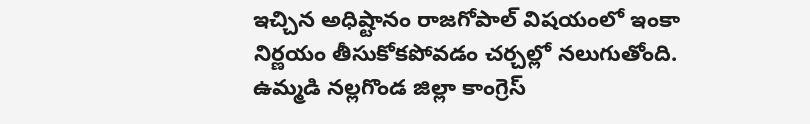ఇచ్చిన అధిష్టానం రాజగోపాల్ విషయంలో ఇంకా నిర్ణయం తీసుకోకపోవడం చర్చల్లో నలుగుతోంది.
ఉమ్మడి నల్లగొండ జిల్లా కాంగ్రెస్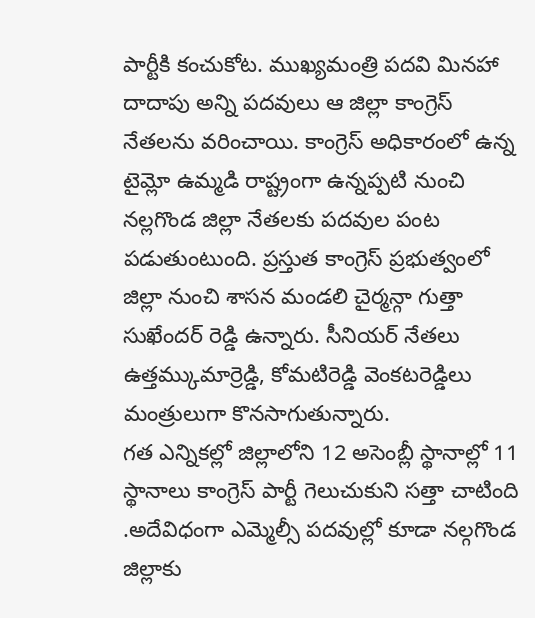పార్టీకి కంచుకోట. ముఖ్యమంత్రి పదవి మినహా దాదాపు అన్ని పదవులు ఆ జిల్లా కాంగ్రెస్ నేతలను వరించాయి. కాంగ్రెస్ అధికారంలో ఉన్న టైమ్లో ఉమ్మడి రాష్ట్రంగా ఉన్నప్పటి నుంచి నల్లగొండ జిల్లా నేతలకు పదవుల పంట పడుతుంటుంది. ప్రస్తుత కాంగ్రెస్ ప్రభుత్వంలో జిల్లా నుంచి శాసన మండలి చైర్మన్గా గుత్తా సుఖేందర్ రెడ్డి ఉన్నారు. సీనియర్ నేతలు ఉత్తమ్కుమార్రెడ్డి, కోమటిరెడ్డి వెంకటరెడ్డిలు మంత్రులుగా కొనసాగుతున్నారు.
గత ఎన్నికల్లో జిల్లాలోని 12 అసెంబ్లీ స్థానాల్లో 11 స్థానాలు కాంగ్రెస్ పార్టీ గెలుచుకుని సత్తా చాటింది .అదేవిధంగా ఎమ్మెల్సీ పదవుల్లో కూడా నల్గగొండ జిల్లాకు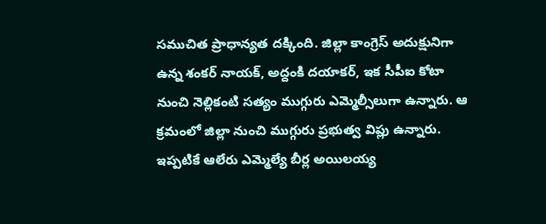సముచిత ప్రాధాన్యత దక్కింది. జిల్లా కాంగ్రెస్ అదుక్షునిగా ఉన్న శంకర్ నాయక్, అద్దంకి దయాకర్, ఇక సీపీఐ కోటా నుంచి నెల్లికంటి సత్యం ముగ్గురు ఎమ్మెల్సీలుగా ఉన్నారు. ఆ క్రమంలో జిల్లా నుంచి ముగ్గురు ప్రభుత్వ విప్లు ఉన్నారు. ఇప్పటికే ఆలేరు ఎమ్మెల్యే బీర్ల అయిలయ్య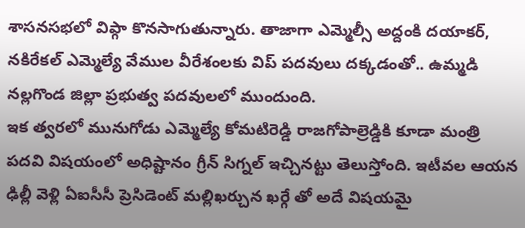శాసనసభలో విప్గా కొనసాగుతున్నారు. తాజాగా ఎమ్మెల్సీ అద్దంకి దయాకర్, నకిరేకల్ ఎమ్మెల్యే వేముల వీరేశంలకు విప్ పదవులు దక్కడంతో.. ఉమ్మడి నల్లగొండ జిల్లా ప్రభుత్వ పదవులలో ముందుంది.
ఇక త్వరలో మునుగోడు ఎమ్మెల్యే కోమటిరెడ్డి రాజగోపాల్రెడ్డికి కూడా మంత్రి పదవి విషయంలో అధిష్టానం గ్రీన్ సిగ్నల్ ఇచ్చినట్టు తెలుస్తోంది. ఇటీవల ఆయన ఢిల్లీ వెళ్లి ఏఐసీసీ ప్రెసిడెంట్ మల్లిఖర్చున ఖర్గే తో అదే విషయమై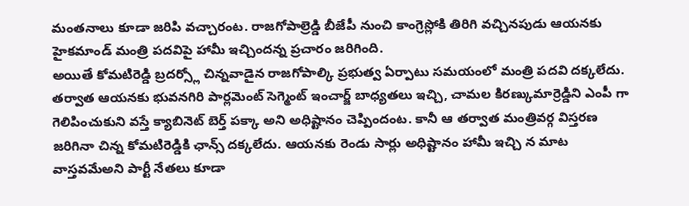మంతనాలు కూడా జరిపి వచ్చారంట. రాజగోపాల్రెడ్డి బీజేపీ నుంచి కాంగ్రెస్లోకి తిరిగి వచ్చినపుడు ఆయనకు హైకమాండ్ మంత్రి పదవిపై హామీ ఇచ్చిందన్న ప్రచారం జరిగింది.
అయితే కోమటిరెడ్డి బ్రదర్స్లో చిన్నవాడైన రాజగోపాల్కి ప్రభుత్వ ఏర్పాటు సమయంలో మంత్రి పదవి దక్కలేదు. తర్వాత ఆయనకు భువనగిరి పార్లమెంట్ సెగ్మెంట్ ఇంచార్జ్ బాధ్యతలు ఇచ్చి, చామల కిరణ్కుమార్రెడ్డిని ఎంపీ గా గెలిపించుకుని వస్తే క్యాబినెట్ బెర్త్ పక్కా అని అధిష్టానం చెప్పిందంట. కానీ ఆ తర్వాత మంత్రివర్గ విస్తరణ జరిగినా చిన్న కోమటిరెడ్డికి ఛాన్స్ దక్కలేదు. ఆయనకు రెండు సార్లు అధిష్టానం హామీ ఇచ్చి న మాట వాస్తవమేఅని పార్టీ నేతలు కూడా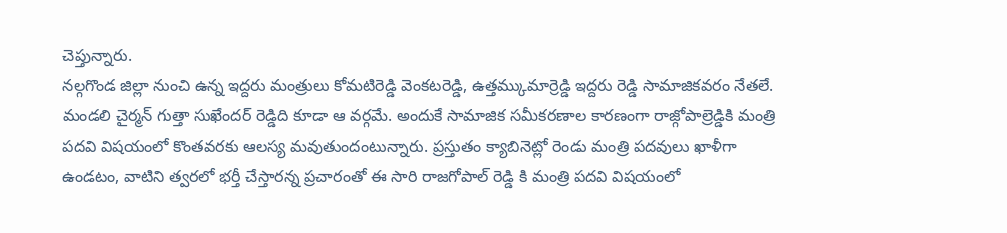చెప్తున్నారు.
నల్గగొండ జిల్లా నుంచి ఉన్న ఇద్దరు మంత్రులు కోమటిరెడ్డి వెంకటరెడ్డి, ఉత్తమ్కుమార్రెడ్డి ఇద్దరు రెడ్డి సామాజికవరం నేతలే. మండలి చైర్మన్ గుత్తా సుఖేందర్ రెడ్డిది కూడా ఆ వర్గమే. అందుకే సామాజిక సమీకరణాల కారణంగా రాజ్గోపాల్రెడ్డికి మంత్రి పదవి విషయంలో కొంతవరకు ఆలస్య మవుతుందంటున్నారు. ప్రస్తుతం క్యాబినెట్లో రెండు మంత్రి పదవులు ఖాళీగా ఉండటం, వాటిని త్వరలో భర్తీ చేస్తారన్న ప్రచారంతో ఈ సారి రాజగోపాల్ రెడ్డి కి మంత్రి పదవి విషయంలో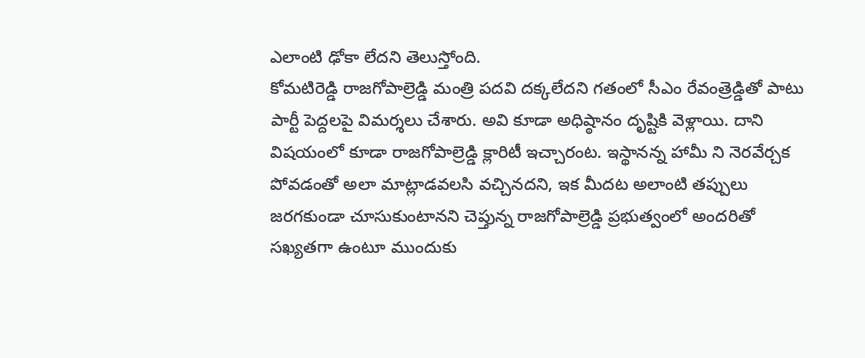ఎలాంటి ఢోకా లేదని తెలుస్తోంది.
కోమటిరెడ్డి రాజగోపాల్రెడ్డి మంత్రి పదవి దక్కలేదని గతంలో సీఎం రేవంత్రెడ్డితో పాటు పార్టీ పెద్దలపై విమర్శలు చేశారు. అవి కూడా అధిష్ఠానం దృష్టికి వెళ్లాయి. దాని విషయంలో కూడా రాజగోపాల్రెడ్డి క్లారిటీ ఇచ్చారంట. ఇస్థానన్న హామీ ని నెరవేర్చక పోవడంతో అలా మాట్లాడవలసి వచ్చినదని, ఇక మీదట అలాంటి తప్పులు జరగకుండా చూసుకుంటానని చెప్తున్న రాజగోపాల్రెడ్డి ప్రభుత్వంలో అందరితో సఖ్యతగా ఉంటూ ముందుకు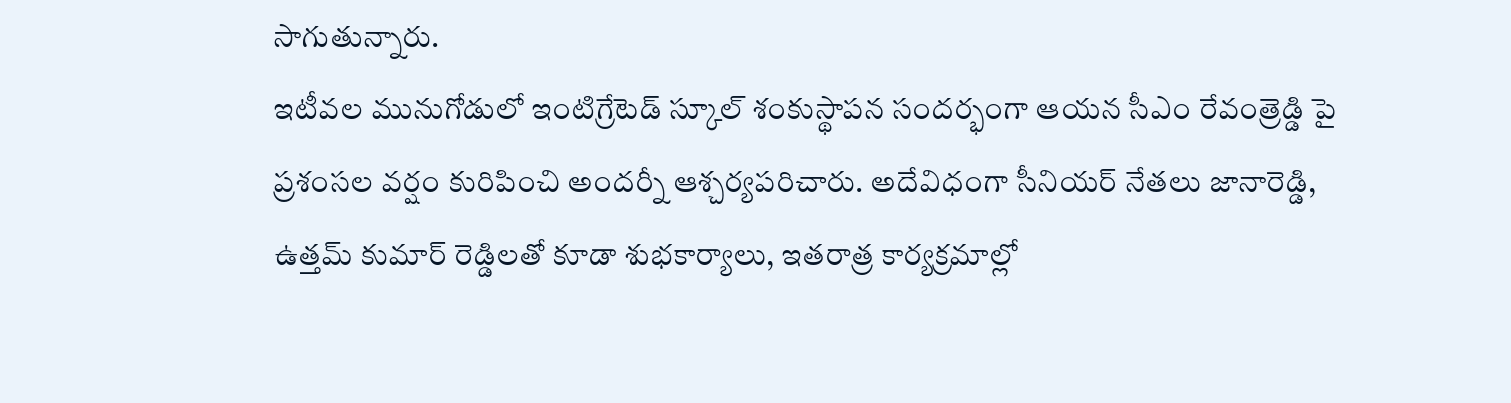సాగుతున్నారు.
ఇటీవల మునుగోడులో ఇంటిగ్రేటెడ్ స్కూల్ శంకుస్థాపన సందర్భంగా ఆయన సీఎం రేవంత్రెడ్డి పై ప్రశంసల వర్షం కురిపించి అందర్నీ ఆశ్చర్యపరిచారు. అదేవిధంగా సీనియర్ నేతలు జానారెడ్డి, ఉత్తమ్ కుమార్ రెడ్డిలతో కూడా శుభకార్యాలు, ఇతరాత్ర కార్యక్రమాల్లో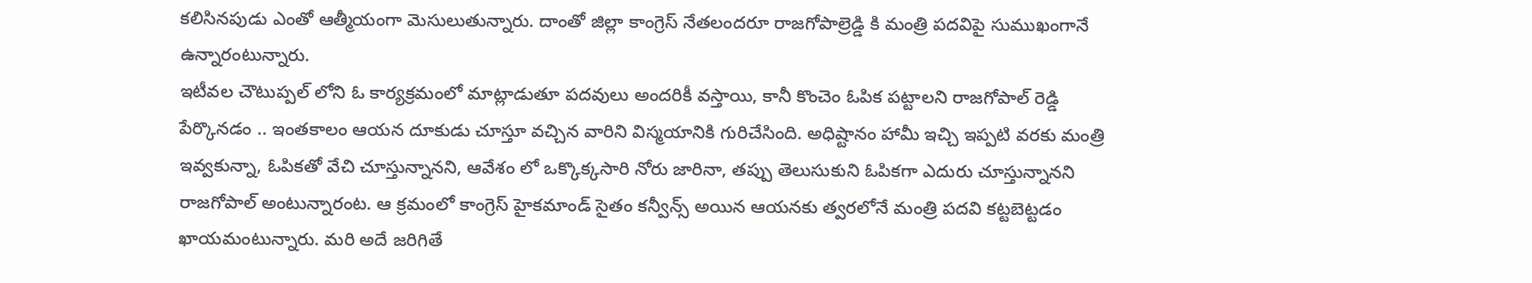కలిసినపుడు ఎంతో ఆత్మీయంగా మెసులుతున్నారు. దాంతో జిల్లా కాంగ్రెస్ నేతలందరూ రాజగోపాల్రెడ్డి కి మంత్రి పదవిపై సుముఖంగానే ఉన్నారంటున్నారు.
ఇటీవల చౌటుప్పల్ లోని ఓ కార్యక్రమంలో మాట్లాడుతూ పదవులు అందరికీ వస్తాయి, కానీ కొంచెం ఓపిక పట్టాలని రాజగోపాల్ రెడ్డి పేర్కొనడం .. ఇంతకాలం ఆయన దూకుడు చూస్తూ వచ్చిన వారిని విస్మయానికి గురిచేసింది. అధిష్టానం హామీ ఇచ్చి ఇప్పటి వరకు మంత్రి ఇవ్వకున్నా, ఓపికతో వేచి చూస్తున్నానని, ఆవేశం లో ఒక్కొక్కసారి నోరు జారినా, తప్పు తెలుసుకుని ఓపికగా ఎదురు చూస్తున్నానని రాజగోపాల్ అంటున్నారంట. ఆ క్రమంలో కాంగ్రెస్ హైకమాండ్ సైతం కన్వీన్స్ అయిన ఆయనకు త్వరలోనే మంత్రి పదవి కట్టబెట్టడం ఖాయమంటున్నారు. మరి అదే జరిగితే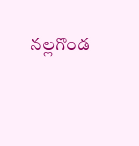నల్లగొండ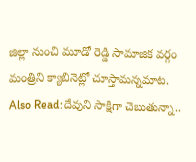జిల్లా నుంచి మూడో రెడ్డి సామాజిక వర్గం మంత్రిని క్యాబినెట్లో చూస్తామన్నమాట.
Also Read:దేవుని సాక్షిగా చెబుతున్నా..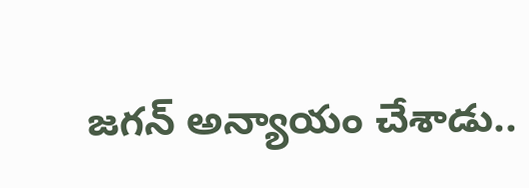జగన్ అన్యాయం చేశాడు..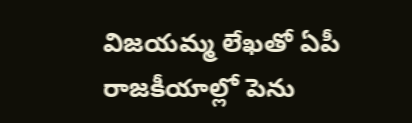విజయమ్మ లేఖతో ఏపీ రాజకీయాల్లో పెను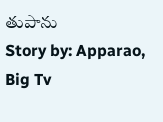తుపాను
Story by: Apparao, Big Tv